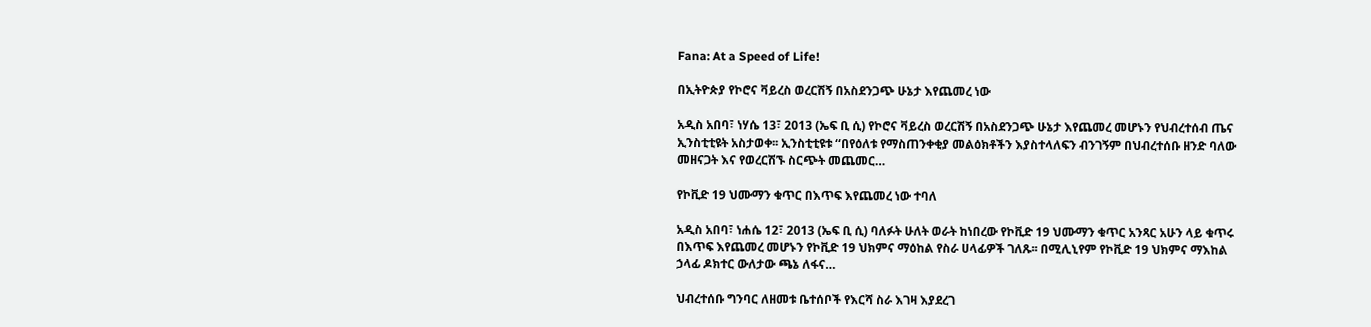Fana: At a Speed of Life!

በኢትዮጵያ የኮሮና ቫይረስ ወረርሽኝ በአስደንጋጭ ሁኔታ እየጨመረ ነው

አዲስ አበባ፣ ነሃሴ 13፣ 2013 (ኤፍ ቢ ሲ) የኮሮና ቫይረስ ወረርሽኝ በአስደንጋጭ ሁኔታ እየጨመረ መሆኑን የህብረተሰብ ጤና ኢንስቲቲዩት አስታወቀ፡፡ ኢንስቲቲዩቱ ‘‘በየዕለቱ የማስጠንቀቂያ መልዕክቶችን እያስተላለፍን ብንገኝም በህብረተሰቡ ዘንድ ባለው መዘናጋት እና የወረርሽኙ ስርጭት መጨመር…

የኮቪድ 19 ህሙማን ቁጥር በእጥፍ እየጨመረ ነው ተባለ

አዲስ አበባ፣ ነሐሴ 12፣ 2013 (ኤፍ ቢ ሲ) ባለፉት ሁለት ወራት ከነበረው የኮቪድ 19 ህሙማን ቁጥር አንጻር አሁን ላይ ቁጥሩ በእጥፍ እየጨመረ መሆኑን የኮቪድ 19 ህክምና ማዕከል የስራ ሀላፊዎች ገለጹ፡፡ በሚሊኒየም የኮቪድ 19 ህክምና ማእከል ኃላፊ ዶክተር ውለታው ጫኔ ለፋና…

ህብረተሰቡ ግንባር ለዘመቱ ቤተሰቦች የእርሻ ስራ እገዛ እያደረገ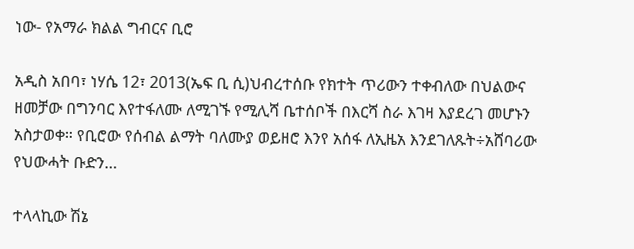ነው- የአማራ ክልል ግብርና ቢሮ

አዲስ አበባ፣ ነሃሴ 12፣ 2013(ኤፍ ቢ ሲ)ህብረተሰቡ የክተት ጥሪውን ተቀብለው በህልውና ዘመቻው በግንባር እየተፋለሙ ለሚገኙ የሚሊሻ ቤተሰቦች በእርሻ ስራ እገዛ እያደረገ መሆኑን አስታወቀ። የቢሮው የሰብል ልማት ባለሙያ ወይዘሮ እንየ አሰፋ ለኢዜአ እንደገለጹት÷አሸባሪው የህውሓት ቡድን…

ተላላኪው ሽኔ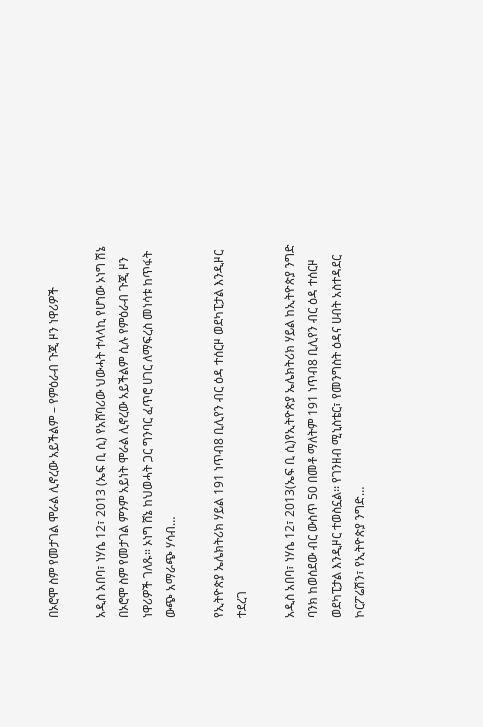በኦሮሞ ስም የመታገል ሞራል ሊኖረው አይችልም – የምዕራብ ጉጂ ዞን ነዋሪዎች

አዲስ አበባ፣ ነሃሴ 12፣ 2013 (ኤፍ ቢ ሲ) የአሸባሪው ህውሓት ተላላኪ የሆነው ኦነግ ሽኔ በኦሮሞ ስም የመታገል ምንም አይነት ሞራል ሊኖረው አይችልም ሲሉ የምዕራብ ጉጂ ዞን ነዋሪዎች ገለጹ። ኦነግ ሸኔ ከህወሓት ጋር ግንባር ፈጥሮ ሀገር ለማፍረስ መነሳቱ ከጥፋት ውጭ አማራጭ ሃሳብ…

የኢትዮጵያ ኤሌክትሪክ ሃይል 191 ነጥብ8 ቢሊየን ብር ዕዳ ተሰርዞ ወደካፒታል እንዲዞር ተደረገ

አዲስ አበባ፣ ነሃሴ 12፣ 2013(ኤፍ ቢ ሲ)የኢትዮጵያ ኤሌክትሪክ ሃይል ከኢትዮጵያ ንግድ ባንክ ከወሰደው ብር ውስጥ 50 በመቶ ማለትም 191 ነጥብ8 ቢሊየን ብር ዕዳ ተሰርዞ ወደካፒታል እንዲዞር ተወስኗል፡፡ የገንዘብ ሚኒስቴር፣ የመንግስት ዕዳና ሀብት አስተዳደር ኮርፖሬሽን፣ የኢትዮጵያ ንግድ…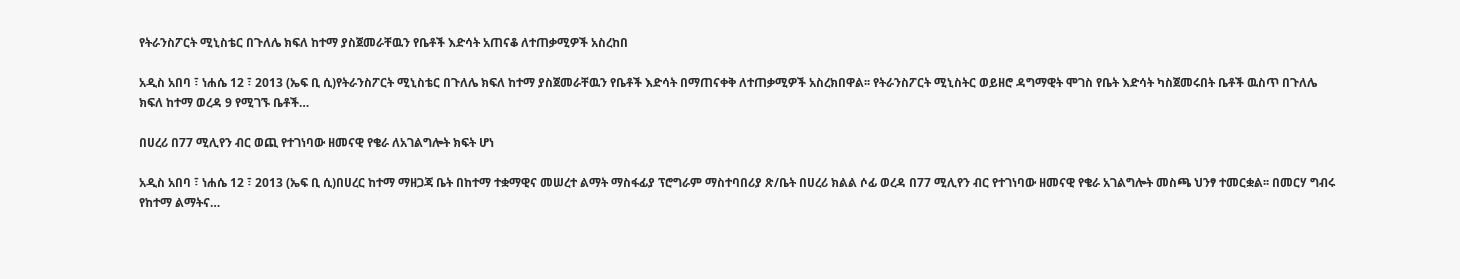የትራንስፖርት ሚኒስቴር በጉለሌ ክፍለ ከተማ ያስጀመራቸዉን የቤቶች እድሳት አጠናቆ ለተጠቃሚዎች አስረከበ

አዲስ አበባ ፣ ነሐሴ 12 ፣ 2013 (ኤፍ ቢ ሲ)የትራንስፖርት ሚኒስቴር በጉለሌ ክፍለ ከተማ ያስጀመራቸዉን የቤቶች እድሳት በማጠናቀቅ ለተጠቃሚዎች አስረክበዋል፡፡ የትራንስፖርት ሚኒስትር ወይዘሮ ዳግማዊት ሞገስ የቤት እድሳት ካስጀመሩበት ቤቶች ዉስጥ በጉለሌ ክፍለ ከተማ ወረዳ 9 የሚገኙ ቤቶች…

በሀረሪ በ77 ሚሊየን ብር ወጪ የተገነባው ዘመናዊ የቄራ ለአገልግሎት ክፍት ሆነ

አዲስ አበባ ፣ ነሐሴ 12 ፣ 2013 (ኤፍ ቢ ሲ)በሀረር ከተማ ማዘጋጃ ቤት በከተማ ተቋማዊና መሠረተ ልማት ማስፋፊያ ፕሮግራም ማስተባበሪያ ጽ/ቤት በሀረሪ ክልል ሶፊ ወረዳ በ77 ሚሊየን ብር የተገነባው ዘመናዊ የቄራ አገልግሎት መስጫ ህንፃ ተመርቋል፡፡ በመርሃ ግብሩ የከተማ ልማትና…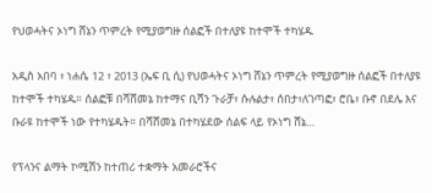የህወሓትና ኦነግ ሸኔን ጥምረት የሚያወግዙ ሰልፎች በተለያዩ ከተሞች ተካሄዱ

አዲስ አበባ ፣ ነሐሴ 12 ፣ 2013 (ኤፍ ቢ ሲ) የህወሓትና ኦነግ ሸኔን ጥምረት የሚያወግዙ ሰልፎች በተለያዩ ከተሞች ተካሄዱ። ሰልፎቹ በሻሸመኔ ከተማና ቢሻን ጉራቻ፣ ሱሉልታ፣ ሰበታ፣ለገጣፎ፣ ሮቤ፣ ቡኖ በደሌ እና ቡራዩ ከተሞች ነው የተካሄዱት። በሻሸመኔ በተካሄደው ሰልፍ ላይ የኦነግ ሸኔ…

የፕላንና ልማት ኮሚሽን ከተጠሪ ተቋማት አመራሮችና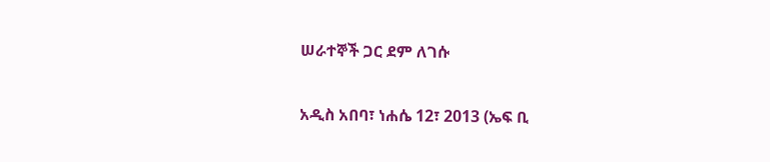ሠራተኞች ጋር ደም ለገሱ

አዲስ አበባ፣ ነሐሴ 12፣ 2013 (ኤፍ ቢ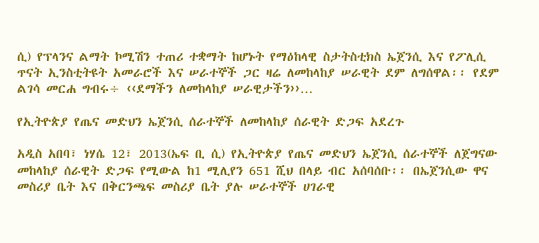ሲ) የፕላንና ልማት ኮሚሽን ተጠሪ ተቋማት ከሆኑት የማዕከላዊ ስታትስቲክስ ኤጀንሲ እና የፖሊሲ ጥናት ኢንስቲትዩት አመራሮች እና ሠራተኞች ጋር ዛሬ ለመከላከያ ሠራዊት ደም ለግሰዋል፡፡ የደም ልገሳ መርሐ ግብሩ÷ ‹‹ደማችን ለመከላከያ ሠራዊታችን››…

የኢትዮጵያ የጤና መድህን ኤጀንሲ ሰራተኞች ለመከላከያ ሰራዊት ድጋፍ አደረጉ

አዲስ አበባ፣ ነሃሴ 12፣ 2013(ኤፍ ቢ ሲ) የኢትዮጵያ የጤና መድህን ኤጀንሲ ሰራተኞች ለጀግናው መከላከያ ሰራዊት ድጋፍ የሚውል ከ1 ሚሊየን 651 ሺህ በላይ ብር አሰባሰቡ፡፡ በኤጀንሲው ዋና መስሪያ ቤት እና በቅርንጫፍ መስሪያ ቤት ያሉ ሠራተኞች ሀገራዊ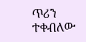ጥሪን ተቀብለው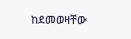ከደመወዛቸው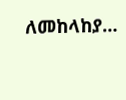ለመከላከያ…